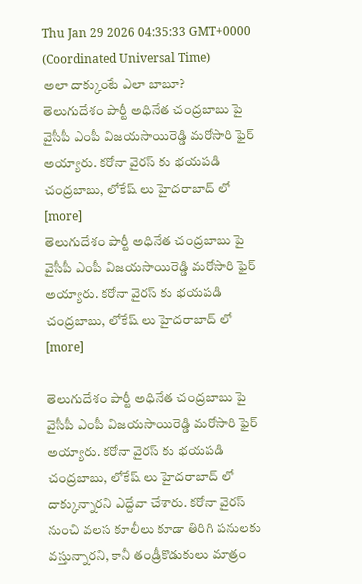Thu Jan 29 2026 04:35:33 GMT+0000 (Coordinated Universal Time)
అలా దాక్కుంటే ఎలా బాబూ?
తెలుగుదేశం పార్టీ అధినేత చంద్రబాబు పై వైసీపీ ఎంపీ విజయసాయిరెడ్డి మరోసారి ఫైర్ అయ్యారు. కరోనా వైరస్ కు భయపడి చంద్రబాబు, లోకేష్ లు హైదరాబాద్ లో [more]
తెలుగుదేశం పార్టీ అధినేత చంద్రబాబు పై వైసీపీ ఎంపీ విజయసాయిరెడ్డి మరోసారి ఫైర్ అయ్యారు. కరోనా వైరస్ కు భయపడి చంద్రబాబు, లోకేష్ లు హైదరాబాద్ లో [more]

తెలుగుదేశం పార్టీ అధినేత చంద్రబాబు పై వైసీపీ ఎంపీ విజయసాయిరెడ్డి మరోసారి ఫైర్ అయ్యారు. కరోనా వైరస్ కు భయపడి చంద్రబాబు, లోకేష్ లు హైదరాబాద్ లో దాక్కున్నారని ఎద్దేవా చేశారు. కరోనా వైరస్ నుంచి వలస కూలీలు కూడా తిరిగి పనులకు వస్తున్నారని, కానీ తండ్రీకొడుకులు మాత్రం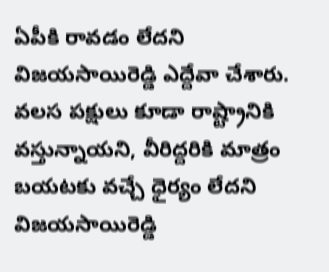ఏపీకి రావడం లేదని విజయసాయిరెడ్డి ఎద్దేవా చేశారు. వలస పక్షులు కూడా రాష్ట్రానికి వస్తున్నాయని, వీరిద్దరికి మాత్రం బయటకు వచ్చే ధైర్యం లేదని విజయసాయిరెడ్డి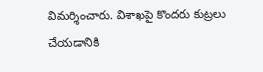విమర్శించారు. విశాఖపై కొందరు కుట్రలు చేయడానికి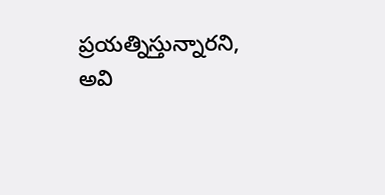ప్రయత్నిస్తున్నారని, అవి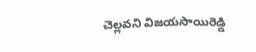చెల్లవని విజయసాయిరెడ్డి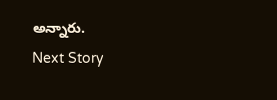అన్నారు.
Next Story